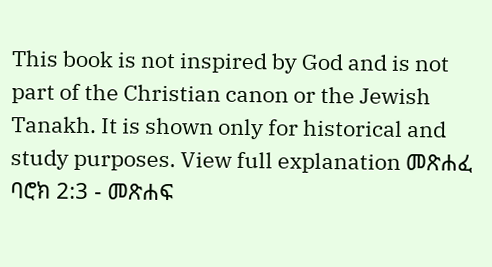This book is not inspired by God and is not part of the Christian canon or the Jewish Tanakh. It is shown only for historical and study purposes. View full explanation መጽሐፈ ባሮክ 2:3 - መጽሐፍ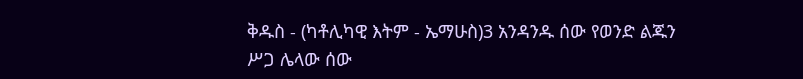ቅዱስ - (ካቶሊካዊ እትም - ኤማሁስ)3 አንዳንዱ ሰው የወንድ ልጁን ሥጋ ሌላው ሰው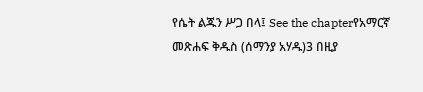የሴት ልጁን ሥጋ በላ፤ See the chapterየአማርኛ መጽሐፍ ቅዱስ (ሰማንያ አሃዱ)3 በዚያ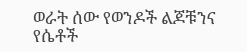ወራት ሰው የወንዶች ልጆቹንና የሴቶች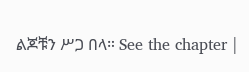ልጆቹን ሥጋ በላ። See the chapter |